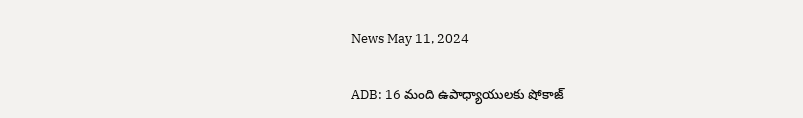News May 11, 2024

ADB: 16 మంది ఉపాధ్యాయులకు షోకాజ్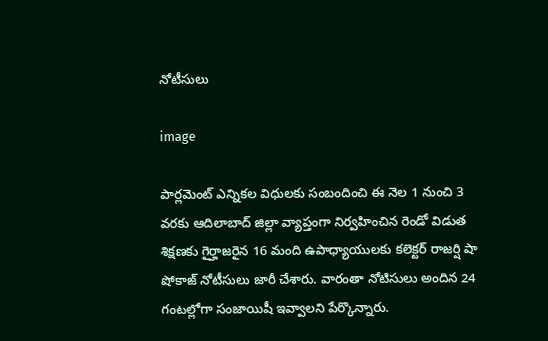నోటీసులు

image

పార్లమెంట్ ఎన్నికల విధులకు సంబందించి ఈ నెల 1 నుంచి 3 వరకు ఆదిలాబాద్ జిల్లా వ్యాప్తంగా నిర్వహించిన రెండో విడుత శిక్షణకు గైర్హాజరైన 16 మంది ఉపాధ్యాయులకు కలెక్టర్ రాజర్షి షా షోకాజ్ నోటీసులు జారీ చేశారు. వారంతా నోటిసులు అందిన 24 గంటల్లోగా సంజాయిషీ ఇవ్వాలని పేర్కొన్నారు.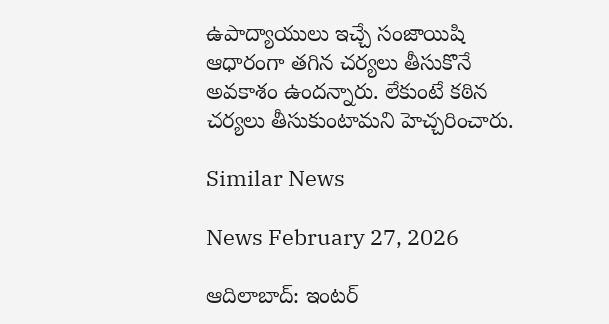ఉపాద్యాయులు ఇచ్చే సంజాయిషి ఆధారంగా తగిన చర్యలు తీసుకొనే అవకాశం ఉందన్నారు. లేకుంటే కఠిన చర్యలు తీసుకుంటామని హెచ్చరించారు.

Similar News

News February 27, 2026

ఆదిలాబాద్: ఇంటర్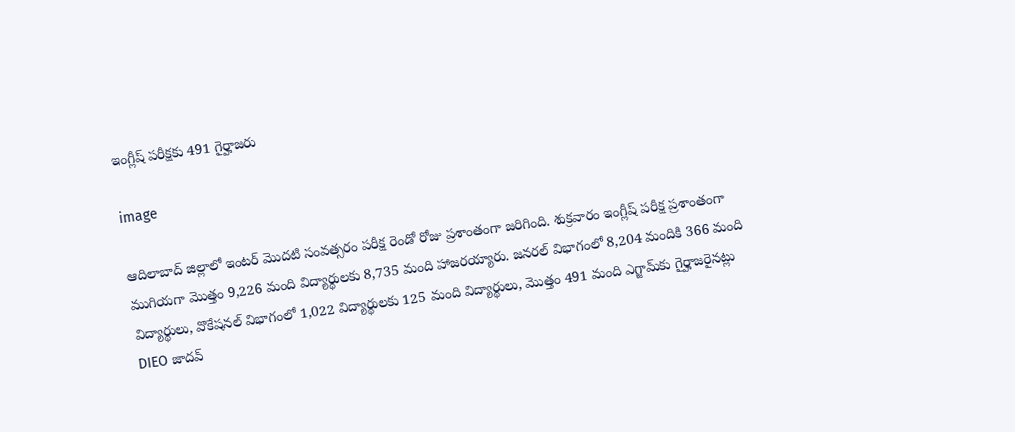ఇంగ్లీష్ పరీక్షకు 491 గైర్హాజరు

image

ఆదిలాబాద్ జిల్లాలో ఇంటర్ మొదటి సంవత్సరం పరీక్ష రెండో రోజు ప్రశాంతంగా జరిగింది. శుక్రవారం ఇంగ్లీష్ పరీక్ష ప్రశాంతంగా ముగియగా మొత్తం 9,226 మంది విద్యార్థులకు 8,735 మంది హాజరయ్యారు. జనరల్ విభాగంలో 8,204 మందికి 366 మంది విద్యార్థులు, వొకేషనల్ విభాగంలో 1,022 విద్యార్థులకు 125 మంది విద్యార్థులు, మొత్తం 491 మంది ఎగ్జామ్‌కు గైర్హాజరైనట్లు DIEO జాదవ్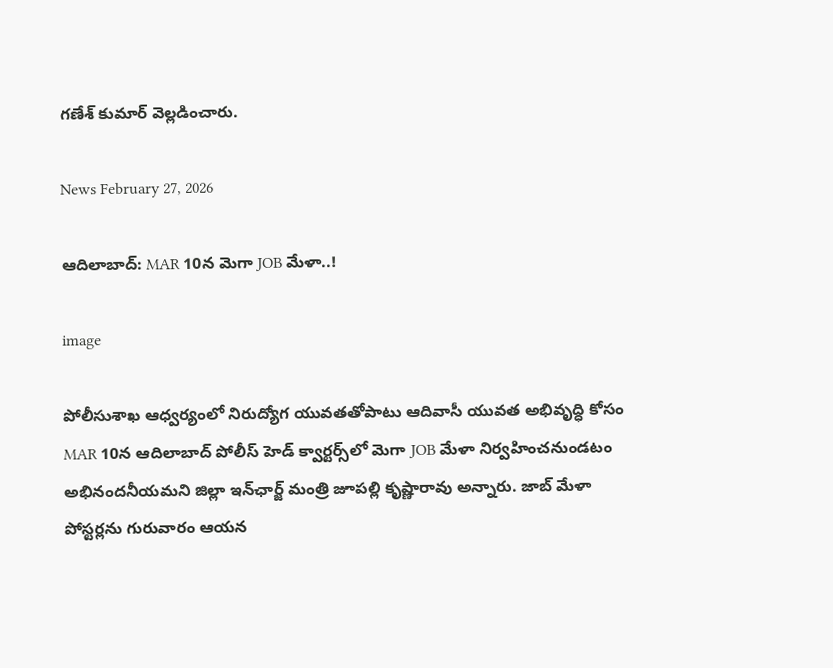గణేశ్ కుమార్ వెల్లడించారు.

News February 27, 2026

ఆదిలాబాద్: MAR 10న మెగా JOB మేళా..!

image

పోలీసుశాఖ ఆధ్వర్యంలో నిరుద్యోగ యువతతోపాటు ఆదివాసీ యువత అభివృద్ధి కోసం MAR 10న ఆదిలాబాద్ పోలీస్ హెడ్ క్వార్టర్స్‌లో మెగా JOB మేళా నిర్వహించనుండటం అభినందనీయమని జిల్లా ఇన్‌ఛార్జ్ మంత్రి జూపల్లి కృష్ణారావు అన్నారు. జాబ్ మేళా పోస్టర్లను గురువారం ఆయన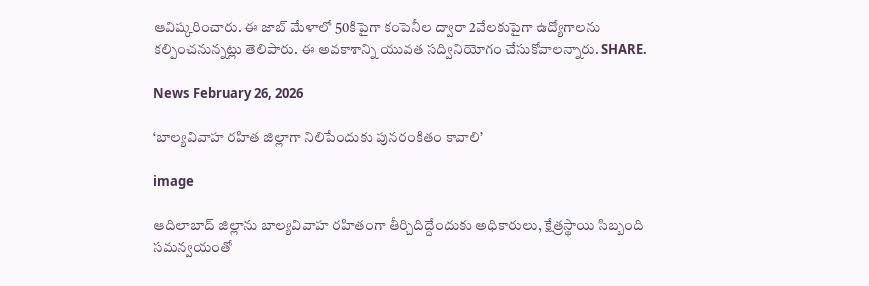ఆవిష్కరించారు. ఈ జాబ్ మేళాలో 50కిపైగా కంపెనీల ద్వారా 2వేలకుపైగా ఉద్యోగాలను కల్పించనున్నట్లు తెలిపారు. ఈ అవకాశాన్ని యువత సద్వినియోగం చేసుకోవాలన్నారు. SHARE.

News February 26, 2026

‘బాల్యవివాహ రహిత జిల్లాగా నిలిపేందుకు పునరంకితం కావాలి’

image

ఆదిలాబాద్ జిల్లాను బాల్యవివాహ రహితంగా తీర్చిదిద్దేందుకు అధికారులు, క్షేత్రస్థాయి సిబ్బంది సమన్వయంతో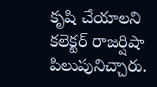కృషి చేయాలని కలెక్టర్ రాజర్షిషా పిలుపునిచ్చారు.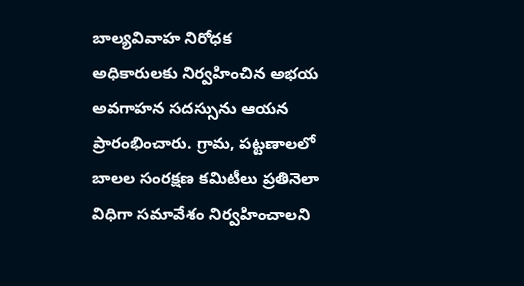బాల్యవివాహ నిరోధక అధికారులకు నిర్వహించిన అభయ అవగాహన సదస్సును ఆయన ప్రారంభించారు. గ్రామ, పట్టణాలలో బాలల సంరక్షణ కమిటీలు ప్రతినెలా విధిగా సమావేశం నిర్వహించాలని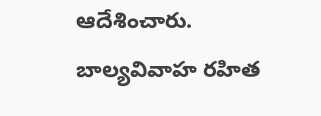ఆదేశించారు. బాల్యవివాహ రహిత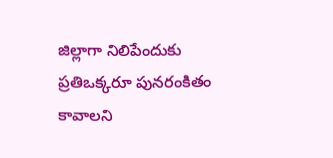జిల్లాగా నిలిపేందుకు ప్రతిఒక్కరూ పునరంకితం కావాలని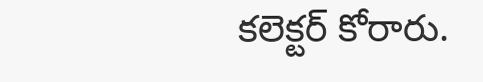కలెక్టర్ కోరారు.